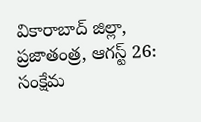వికారాబాద్ జిల్లా, ప్రజాతంత్ర, ఆగస్ట్ 26: సంక్షేమ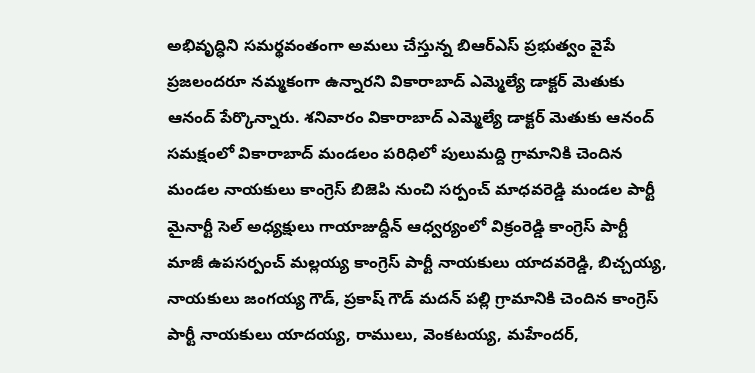అభివృద్ధిని సమర్థవంతంగా అమలు చేస్తున్న బిఆర్ఎస్ ప్రభుత్వం వైపే ప్రజలందరూ నమ్మకంగా ఉన్నారని వికారాబాద్ ఎమ్మెల్యే డాక్టర్ మెతుకు ఆనంద్ పేర్కొన్నారు. శనివారం వికారాబాద్ ఎమ్మెల్యే డాక్టర్ మెతుకు ఆనంద్ సమక్షంలో వికారాబాద్ మండలం పరిధిలో పులుమద్ది గ్రామానికి చెందిన మండల నాయకులు కాంగ్రెస్ బిజెపి నుంచి సర్పంచ్ మాధవరెడ్డి మండల పార్టీ మైనార్టీ సెల్ అధ్యక్షులు గాయాజుద్దీన్ ఆధ్వర్యంలో విక్రంరెడ్డి కాంగ్రెస్ పార్టీ మాజీ ఉపసర్పంచ్ మల్లయ్య కాంగ్రెస్ పార్టీ నాయకులు యాదవరెడ్డి, బిచ్చయ్య, నాయకులు జంగయ్య గౌడ్, ప్రకాష్ గౌడ్ మదన్ పల్లి గ్రామానికి చెందిన కాంగ్రెస్ పార్టీ నాయకులు యాదయ్య, రాములు, వెంకటయ్య, మహేందర్,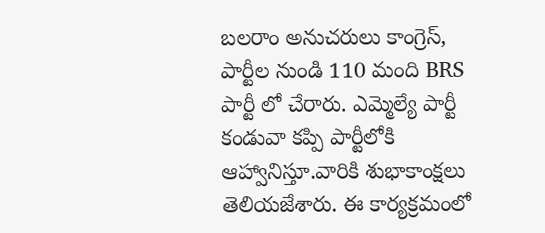బలరాం అనుచరులు కాంగ్రెస్, పార్టీల నుండి 110 మంది BRS పార్టీ లో చేరారు. ఎమ్మెల్యే పార్టీ కండువా కప్పి పార్టీలోకి ఆహ్వానిస్తూ.వారికి శుభాకాంక్షలు తెలియజేశారు. ఈ కార్యక్రమంలో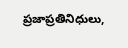ప్రజాప్రతినిధులు,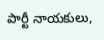పార్టీ నాయకులు,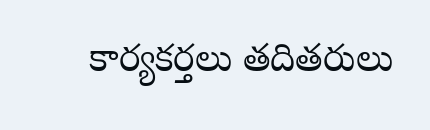కార్యకర్తలు తదితరులు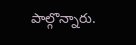పాల్గొన్నారు.